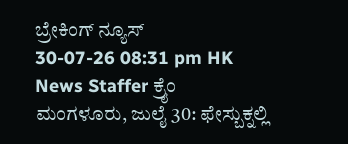ಬ್ರೇಕಿಂಗ್ ನ್ಯೂಸ್
30-07-26 08:31 pm HK News Staffer ಕ್ರೈಂ
ಮಂಗಳೂರು, ಜುಲೈ 30: ಫೇಸ್ಬುಕ್ನಲ್ಲಿ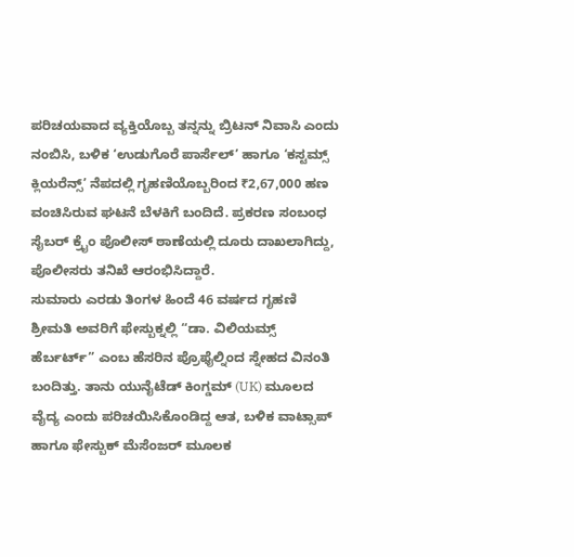ಪರಿಚಯವಾದ ವ್ಯಕ್ತಿಯೊಬ್ಬ ತನ್ನನ್ನು ಬ್ರಿಟನ್ ನಿವಾಸಿ ಎಂದು ನಂಬಿಸಿ, ಬಳಿಕ ‘ಉಡುಗೊರೆ ಪಾರ್ಸೆಲ್’ ಹಾಗೂ ‘ಕಸ್ಟಮ್ಸ್ ಕ್ಲಿಯರೆನ್ಸ್’ ನೆಪದಲ್ಲಿ ಗೃಹಣಿಯೊಬ್ಬರಿಂದ ₹2,67,000 ಹಣ ವಂಚಿಸಿರುವ ಘಟನೆ ಬೆಳಕಿಗೆ ಬಂದಿದೆ. ಪ್ರಕರಣ ಸಂಬಂಧ ಸೈಬರ್ ಕ್ರೈಂ ಪೊಲೀಸ್ ಠಾಣೆಯಲ್ಲಿ ದೂರು ದಾಖಲಾಗಿದ್ದು, ಪೊಲೀಸರು ತನಿಖೆ ಆರಂಭಿಸಿದ್ದಾರೆ.
ಸುಮಾರು ಎರಡು ತಿಂಗಳ ಹಿಂದೆ 46 ವರ್ಷದ ಗೃಹಣಿ ಶ್ರೀಮತಿ ಅವರಿಗೆ ಫೇಸ್ಬುಕ್ನಲ್ಲಿ “ಡಾ. ವಿಲಿಯಮ್ಸ್ ಹೆರ್ಬರ್ಟ್” ಎಂಬ ಹೆಸರಿನ ಪ್ರೊಫೈಲ್ನಿಂದ ಸ್ನೇಹದ ವಿನಂತಿ ಬಂದಿತ್ತು. ತಾನು ಯುನೈಟೆಡ್ ಕಿಂಗ್ಡಮ್ (UK) ಮೂಲದ ವೈದ್ಯ ಎಂದು ಪರಿಚಯಿಸಿಕೊಂಡಿದ್ದ ಆತ, ಬಳಿಕ ವಾಟ್ಸಾಪ್ ಹಾಗೂ ಫೇಸ್ಬುಕ್ ಮೆಸೆಂಜರ್ ಮೂಲಕ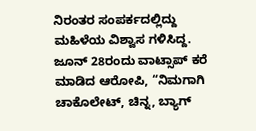ನಿರಂತರ ಸಂಪರ್ಕದಲ್ಲಿದ್ದು ಮಹಿಳೆಯ ವಿಶ್ವಾಸ ಗಳಿಸಿದ್ದ.
ಜೂನ್ 28ರಂದು ವಾಟ್ಸಾಪ್ ಕರೆ ಮಾಡಿದ ಆರೋಪಿ, “ನಿಮಗಾಗಿ ಚಾಕೊಲೇಟ್, ಚಿನ್ನ, ಬ್ಯಾಗ್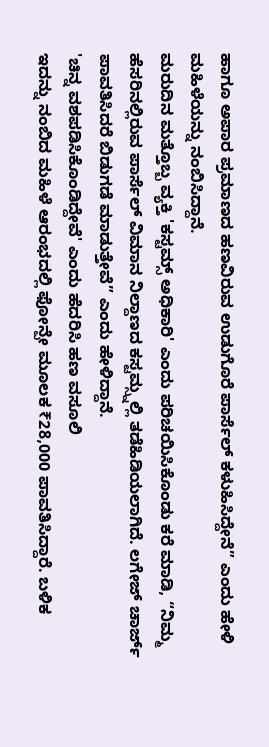ಹಾಗೂ ಅಪಾರ ಪ್ರಮಾಣದ ಹಣವಿರುವ ಉಡುಗೊರೆ ಪಾರ್ಸೆಲ್ ಕಳುಹಿಸಿದ್ದೇನೆ” ಎಂದು ಹೇಳಿ ಮಹಿಳೆಯನ್ನು ನಂಬಿಸಿದ್ದಾನೆ.
ಮರುದಿನ ಮತ್ತೊಬ್ಬ ವ್ಯಕ್ತಿ 'ಕಸ್ಟಮ್ಸ್ ಅಧಿಕಾರಿ' ಎಂದು ಪರಿಚಯಿಸಿಕೊಂಡು ಕರೆ ಮಾಡಿ, “ನಿಮ್ಮ ಹೆಸರಿನಲ್ಲಿರುವ ಪಾರ್ಸೆಲ್ ವಿಮಾನ ನಿಲ್ದಾಣದ ಕಸ್ಟಮ್ಸ್ನಲ್ಲಿ ತಡೆಹಿಡಿಯಲಾಗಿದೆ. ಲಗೇಜ್ ಚಾರ್ಜ್ ಪಾವತಿಸಿದರೆ ಬಿಡುಗಡೆ ಮಾಡುತ್ತೇವೆ” ಎಂದು ಹೇಳಿದ್ದಾನೆ.
'ಚಿನ್ನ ವಶಪಡಿಸಿಕೊಂಡಿದ್ದೇವೆ' ಎಂದು ಹೆದರಿಸಿ ಹಣ ವಸೂಲಿ
ಇದನ್ನು ನಂಬಿದ ಮಹಿಳೆ ಆರಂಭದಲ್ಲಿ ಫೋನ್ಪೇ ಮೂಲಕ ₹28,000 ಪಾವತಿಸಿದ್ದಾರೆ. ಬಳಿಕ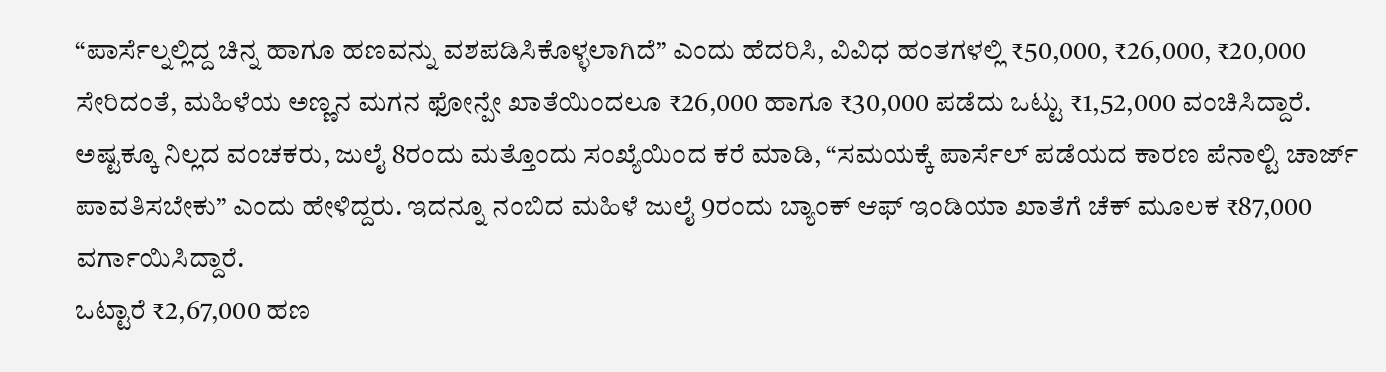“ಪಾರ್ಸೆಲ್ನಲ್ಲಿದ್ದ ಚಿನ್ನ ಹಾಗೂ ಹಣವನ್ನು ವಶಪಡಿಸಿಕೊಳ್ಳಲಾಗಿದೆ” ಎಂದು ಹೆದರಿಸಿ, ವಿವಿಧ ಹಂತಗಳಲ್ಲಿ ₹50,000, ₹26,000, ₹20,000 ಸೇರಿದಂತೆ, ಮಹಿಳೆಯ ಅಣ್ಣನ ಮಗನ ಫೋನ್ಪೇ ಖಾತೆಯಿಂದಲೂ ₹26,000 ಹಾಗೂ ₹30,000 ಪಡೆದು ಒಟ್ಟು ₹1,52,000 ವಂಚಿಸಿದ್ದಾರೆ.
ಅಷ್ಟಕ್ಕೂ ನಿಲ್ಲದ ವಂಚಕರು, ಜುಲೈ 8ರಂದು ಮತ್ತೊಂದು ಸಂಖ್ಯೆಯಿಂದ ಕರೆ ಮಾಡಿ, “ಸಮಯಕ್ಕೆ ಪಾರ್ಸೆಲ್ ಪಡೆಯದ ಕಾರಣ ಪೆನಾಲ್ಟಿ ಚಾರ್ಜ್ ಪಾವತಿಸಬೇಕು” ಎಂದು ಹೇಳಿದ್ದರು. ಇದನ್ನೂ ನಂಬಿದ ಮಹಿಳೆ ಜುಲೈ 9ರಂದು ಬ್ಯಾಂಕ್ ಆಫ್ ಇಂಡಿಯಾ ಖಾತೆಗೆ ಚೆಕ್ ಮೂಲಕ ₹87,000 ವರ್ಗಾಯಿಸಿದ್ದಾರೆ.
ಒಟ್ಟಾರೆ ₹2,67,000 ಹಣ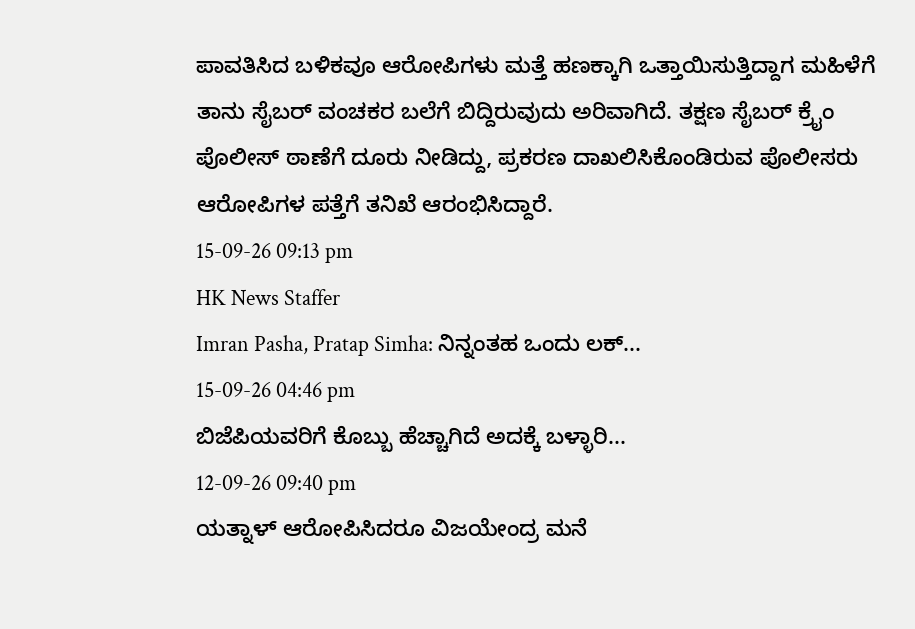ಪಾವತಿಸಿದ ಬಳಿಕವೂ ಆರೋಪಿಗಳು ಮತ್ತೆ ಹಣಕ್ಕಾಗಿ ಒತ್ತಾಯಿಸುತ್ತಿದ್ದಾಗ ಮಹಿಳೆಗೆ ತಾನು ಸೈಬರ್ ವಂಚಕರ ಬಲೆಗೆ ಬಿದ್ದಿರುವುದು ಅರಿವಾಗಿದೆ. ತಕ್ಷಣ ಸೈಬರ್ ಕ್ರೈಂ ಪೊಲೀಸ್ ಠಾಣೆಗೆ ದೂರು ನೀಡಿದ್ದು, ಪ್ರಕರಣ ದಾಖಲಿಸಿಕೊಂಡಿರುವ ಪೊಲೀಸರು ಆರೋಪಿಗಳ ಪತ್ತೆಗೆ ತನಿಖೆ ಆರಂಭಿಸಿದ್ದಾರೆ.
15-09-26 09:13 pm
HK News Staffer
Imran Pasha, Pratap Simha: ನಿನ್ನಂತಹ ಒಂದು ಲಕ್...
15-09-26 04:46 pm
ಬಿಜೆಪಿಯವರಿಗೆ ಕೊಬ್ಬು ಹೆಚ್ಚಾಗಿದೆ ಅದಕ್ಕೆ ಬಳ್ಳಾರಿ...
12-09-26 09:40 pm
ಯತ್ನಾಳ್ ಆರೋಪಿಸಿದರೂ ವಿಜಯೇಂದ್ರ ಮನೆ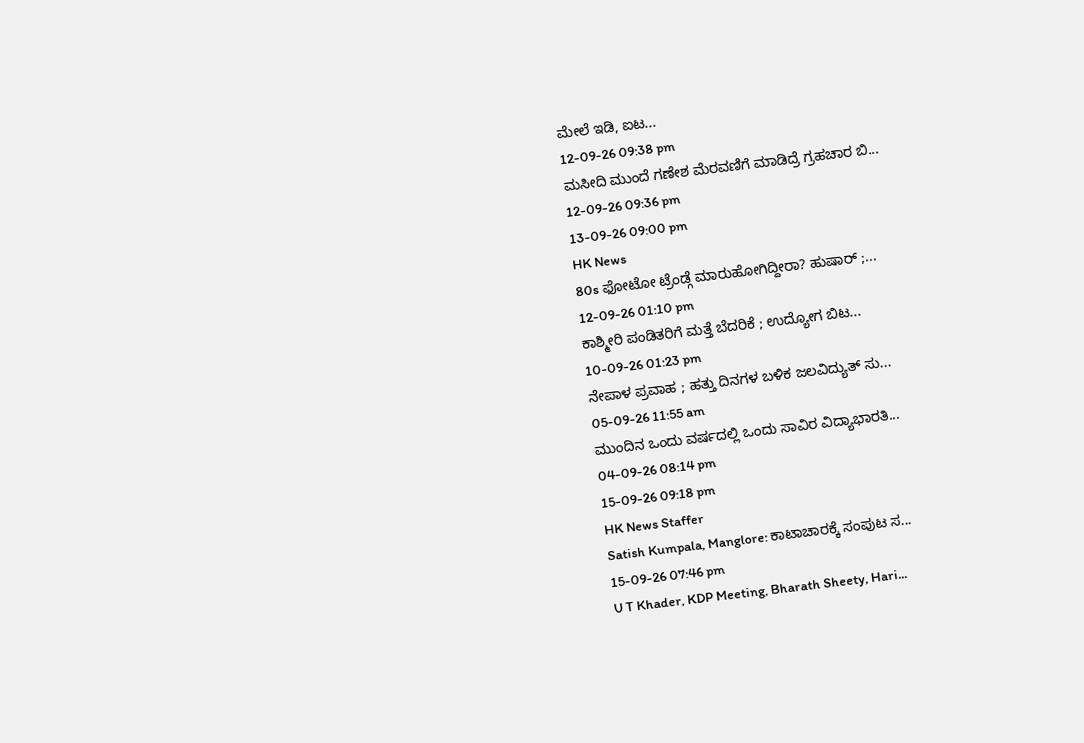ಮೇಲೆ ಇಡಿ, ಐಟ...
12-09-26 09:38 pm
ಮಸೀದಿ ಮುಂದೆ ಗಣೇಶ ಮೆರವಣಿಗೆ ಮಾಡಿದ್ರೆ ಗ್ರಹಚಾರ ಬಿ...
12-09-26 09:36 pm
13-09-26 09:00 pm
HK News
80s ಫೋಟೋ ಟ್ರೆಂಡ್ಗೆ ಮಾರುಹೋಗಿದ್ದೀರಾ? ಹುಷಾರ್ ;...
12-09-26 01:10 pm
ಕಾಶ್ಮೀರಿ ಪಂಡಿತರಿಗೆ ಮತ್ತೆ ಬೆದರಿಕೆ ; ಉದ್ಯೋಗ ಬಿಟ...
10-09-26 01:23 pm
ನೇಪಾಳ ಪ್ರವಾಹ ; ಹತ್ತು ದಿನಗಳ ಬಳಿಕ ಜಲವಿದ್ಯುತ್ ಸು...
05-09-26 11:55 am
ಮುಂದಿನ ಒಂದು ವರ್ಷದಲ್ಲಿ ಒಂದು ಸಾವಿರ ವಿದ್ಯಾಭಾರತಿ...
04-09-26 08:14 pm
15-09-26 09:18 pm
HK News Staffer
Satish Kumpala, Manglore: ಕಾಟಾಚಾರಕ್ಕೆ ಸಂಪುಟ ಸ...
15-09-26 07:46 pm
U T Khader, KDP Meeting, Bharath Sheety, Hari...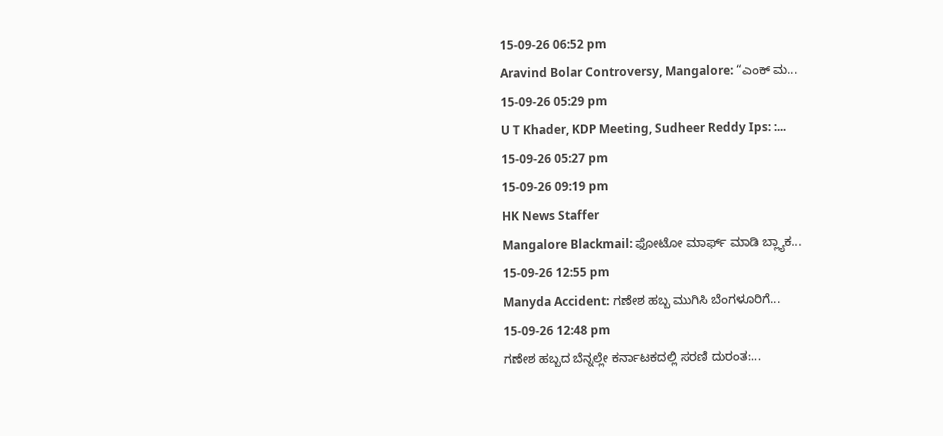15-09-26 06:52 pm
Aravind Bolar Controversy, Mangalore: “ಎಂಕ್ ಮ...
15-09-26 05:29 pm
U T Khader, KDP Meeting, Sudheer Reddy Ips: :...
15-09-26 05:27 pm
15-09-26 09:19 pm
HK News Staffer
Mangalore Blackmail: ಫೋಟೋ ಮಾರ್ಫ್ ಮಾಡಿ ಬ್ಲ್ಯಾಕ...
15-09-26 12:55 pm
Manyda Accident: ಗಣೇಶ ಹಬ್ಬ ಮುಗಿಸಿ ಬೆಂಗಳೂರಿಗೆ...
15-09-26 12:48 pm
ಗಣೇಶ ಹಬ್ಬದ ಬೆನ್ನಲ್ಲೇ ಕರ್ನಾಟಕದಲ್ಲಿ ಸರಣಿ ದುರಂತ:...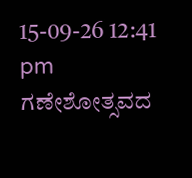15-09-26 12:41 pm
ಗಣೇಶೋತ್ಸವದ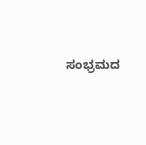ಸಂಭ್ರಮದ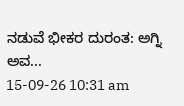ನಡುವೆ ಭೀಕರ ದುರಂತ: ಅಗ್ನಿ ಅವ...
15-09-26 10:31 am